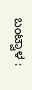ಬಂಟ್ವಾಳ :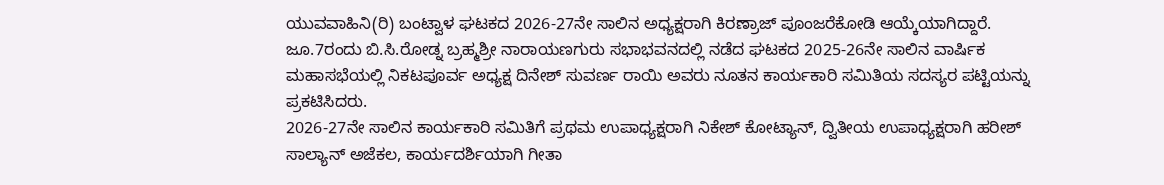ಯುವವಾಹಿನಿ(ರಿ) ಬಂಟ್ವಾಳ ಘಟಕದ 2026-27ನೇ ಸಾಲಿನ ಅಧ್ಯಕ್ಷರಾಗಿ ಕಿರಣ್ರಾಜ್ ಪೂಂಜರೆಕೋಡಿ ಆಯ್ಕೆಯಾಗಿದ್ದಾರೆ. ಜೂ.7ರಂದು ಬಿ.ಸಿ.ರೋಡ್ನ ಬ್ರಹ್ಮಶ್ರೀ ನಾರಾಯಣಗುರು ಸಭಾಭವನದಲ್ಲಿ ನಡೆದ ಘಟಕದ 2025-26ನೇ ಸಾಲಿನ ವಾರ್ಷಿಕ ಮಹಾಸಭೆಯಲ್ಲಿ ನಿಕಟಪೂರ್ವ ಅಧ್ಯಕ್ಷ ದಿನೇಶ್ ಸುವರ್ಣ ರಾಯಿ ಅವರು ನೂತನ ಕಾರ್ಯಕಾರಿ ಸಮಿತಿಯ ಸದಸ್ಯರ ಪಟ್ಟಿಯನ್ನು ಪ್ರಕಟಿಸಿದರು.
2026-27ನೇ ಸಾಲಿನ ಕಾರ್ಯಕಾರಿ ಸಮಿತಿಗೆ ಪ್ರಥಮ ಉಪಾಧ್ಯಕ್ಷರಾಗಿ ನಿಕೇಶ್ ಕೋಟ್ಯಾನ್, ದ್ವಿತೀಯ ಉಪಾಧ್ಯಕ್ಷರಾಗಿ ಹರೀಶ್ ಸಾಲ್ಯಾನ್ ಅಜೆಕಲ, ಕಾರ್ಯದರ್ಶಿಯಾಗಿ ಗೀತಾ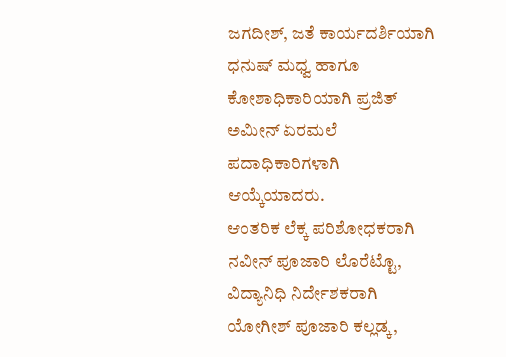ಜಗದೀಶ್, ಜತೆ ಕಾರ್ಯದರ್ಶಿಯಾಗಿ ಧನುಷ್ ಮಧ್ವ ಹಾಗೂ ಕೋಶಾಧಿಕಾರಿಯಾಗಿ ಪ್ರಜಿತ್ ಅಮೀನ್ ಏರಮಲೆ ಪದಾಧಿಕಾರಿಗಳಾಗಿ ಆಯ್ಕೆಯಾದರು.
ಆಂತರಿಕ ಲೆಕ್ಕ ಪರಿಶೋಧಕರಾಗಿ ನವೀನ್ ಪೂಜಾರಿ ಲೊರೆಟ್ಟೊ, ವಿದ್ಯಾನಿಧಿ ನಿರ್ದೇಶಕರಾಗಿ ಯೋಗೀಶ್ ಪೂಜಾರಿ ಕಲ್ಲಡ್ಕ,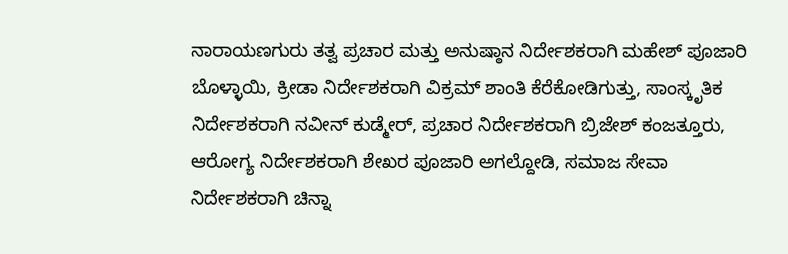ನಾರಾಯಣಗುರು ತತ್ವ ಪ್ರಚಾರ ಮತ್ತು ಅನುಷ್ಠಾನ ನಿರ್ದೇಶಕರಾಗಿ ಮಹೇಶ್ ಪೂಜಾರಿ ಬೊಳ್ಳಾಯಿ, ಕ್ರೀಡಾ ನಿರ್ದೇಶಕರಾಗಿ ವಿಕ್ರಮ್ ಶಾಂತಿ ಕೆರೆಕೋಡಿಗುತ್ತು, ಸಾಂಸ್ಕೃತಿಕ ನಿರ್ದೇಶಕರಾಗಿ ನವೀನ್ ಕುಡ್ಮೇರ್, ಪ್ರಚಾರ ನಿರ್ದೇಶಕರಾಗಿ ಬ್ರಿಜೇಶ್ ಕಂಜತ್ತೂರು, ಆರೋಗ್ಯ ನಿರ್ದೇಶಕರಾಗಿ ಶೇಖರ ಪೂಜಾರಿ ಅಗಲ್ದೋಡಿ, ಸಮಾಜ ಸೇವಾ ನಿರ್ದೇಶಕರಾಗಿ ಚಿನ್ನಾ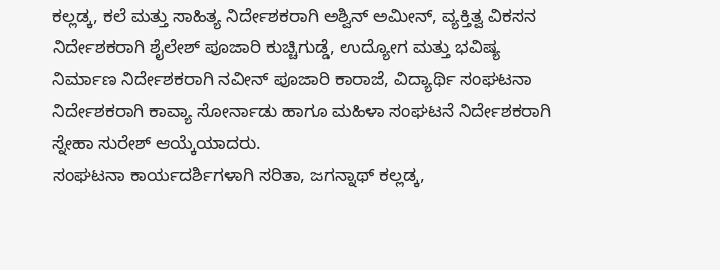ಕಲ್ಲಡ್ಕ, ಕಲೆ ಮತ್ತು ಸಾಹಿತ್ಯ ನಿರ್ದೇಶಕರಾಗಿ ಅಶ್ವಿನ್ ಅಮೀನ್, ವ್ಯಕ್ತಿತ್ವ ವಿಕಸನ ನಿರ್ದೇಶಕರಾಗಿ ಶೈಲೇಶ್ ಪೂಜಾರಿ ಕುಚ್ಚಿಗುಡ್ಡೆ, ಉದ್ಯೋಗ ಮತ್ತು ಭವಿಷ್ಯ ನಿರ್ಮಾಣ ನಿರ್ದೇಶಕರಾಗಿ ನವೀನ್ ಪೂಜಾರಿ ಕಾರಾಜೆ, ವಿದ್ಯಾರ್ಥಿ ಸಂಘಟನಾ ನಿರ್ದೇಶಕರಾಗಿ ಕಾವ್ಯಾ ಸೋರ್ನಾಡು ಹಾಗೂ ಮಹಿಳಾ ಸಂಘಟನೆ ನಿರ್ದೇಶಕರಾಗಿ ಸ್ನೇಹಾ ಸುರೇಶ್ ಆಯ್ಕೆಯಾದರು.
ಸಂಘಟನಾ ಕಾರ್ಯದರ್ಶಿಗಳಾಗಿ ಸರಿತಾ, ಜಗನ್ನಾಥ್ ಕಲ್ಲಡ್ಕ,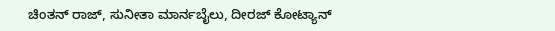ಚಿಂತನ್ ರಾಜ್, ಸುನೀತಾ ಮಾರ್ನಬೈಲು, ದೀರಜ್ ಕೋಟ್ಯಾನ್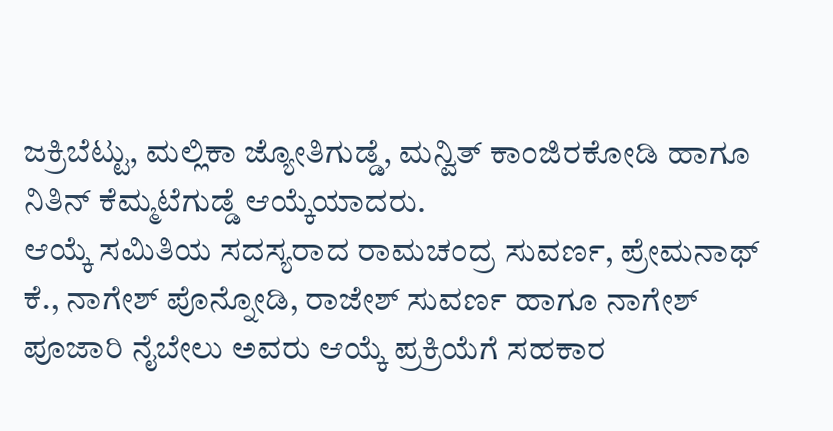ಜಕ್ರಿಬೆಟ್ಟು, ಮಲ್ಲಿಕಾ ಜ್ಯೋತಿಗುಡ್ಡೆ, ಮನ್ವಿತ್ ಕಾಂಜಿರಕೋಡಿ ಹಾಗೂ ನಿತಿನ್ ಕೆಮ್ಮಟೆಗುಡ್ಡೆ ಆಯ್ಕೆಯಾದರು.
ಆಯ್ಕೆ ಸಮಿತಿಯ ಸದಸ್ಯರಾದ ರಾಮಚಂದ್ರ ಸುವರ್ಣ, ಪ್ರೇಮನಾಥ್ ಕೆ., ನಾಗೇಶ್ ಪೊನ್ನೋಡಿ, ರಾಜೇಶ್ ಸುವರ್ಣ ಹಾಗೂ ನಾಗೇಶ್ ಪೂಜಾರಿ ನೈಬೇಲು ಅವರು ಆಯ್ಕೆ ಪ್ರಕ್ರಿಯೆಗೆ ಸಹಕಾರ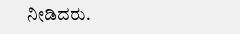ನೀಡಿದರು.